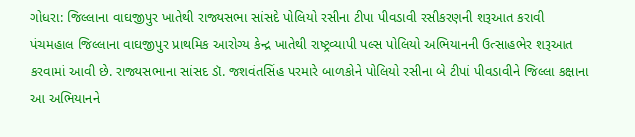ગોધરા: જિલ્લાના વાઘજીપુર ખાતેથી રાજ્યસભા સાંસદે પોલિયો રસીના ટીપા પીવડાવી રસીકરણની શરૂઆત કરાવી
પંચમહાલ જિલ્લાના વાઘજીપુર પ્રાથમિક આરોગ્ય કેન્દ્ર ખાતેથી રાષ્ટ્રવ્યાપી પલ્સ પોલિયો અભિયાનની ઉત્સાહભેર શરૂઆત કરવામાં આવી છે. રાજ્યસભાના સાંસદ ડૉ. જશવંતસિંહ પરમારે બાળકોને પોલિયો રસીના બે ટીપાં પીવડાવીને જિલ્લા કક્ષાના આ અભિયાનને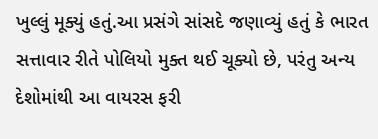ખુલ્લું મૂક્યું હતું.આ પ્રસંગે સાંસદે જણાવ્યું હતું કે ભારત સત્તાવાર રીતે પોલિયો મુક્ત થઈ ચૂક્યો છે, પરંતુ અન્ય દેશોમાંથી આ વાયરસ ફરી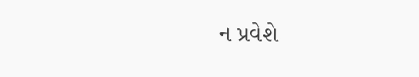ન પ્રવેશે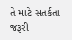તે માટે સતર્કતા જરૂરી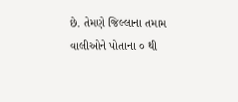છે. તેમણે જિલ્લાના તમામ વાલીઓને પોતાના ૦ થી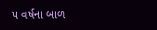૫ વર્ષના બાળ